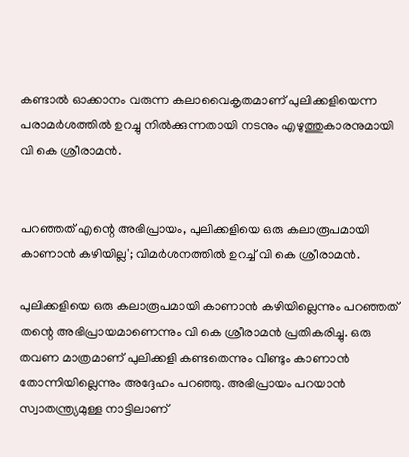കണ്ടാല്‍ ഓക്കാനം വരുന്ന കലാവൈകൃതമാണ് പുലിക്കളിയെന്ന പരാമര്‍ശത്തില്‍ ഉറച്ചു നില്‍ക്കുന്നതായി നടനും എഴുത്തുകാരനുമായി വി കെ ശ്രീരാമന്‍.


പറഞ്ഞത് എന്റെ അഭിപ്രായം, പുലിക്കളിയെ ഒരു കലാരൂപമായി കാണാൻ കഴിയില്ല'; വിമര്‍ശനത്തില്‍ ഉറച്ച്‌ വി കെ ശ്രീരാമൻ.

പുലിക്കളിയെ ഒരു കലാരൂപമായി കാണാന്‍ കഴിയില്ലെന്നും പറഞ്ഞത് തന്റെ അഭിപ്രായമാണെന്നും വി കെ ശ്രീരാമന്‍ പ്രതികരിച്ചു. ഒരു തവണ മാത്രമാണ് പുലിക്കളി കണ്ടതെന്നും വീണ്ടും കാണാന്‍ തോന്നിയില്ലെന്നും അദ്ദേഹം പറഞ്ഞു. അഭിപ്രായം പറയാന്‍ സ്വാതന്ത്ര്യമുള്ള നാട്ടിലാണ്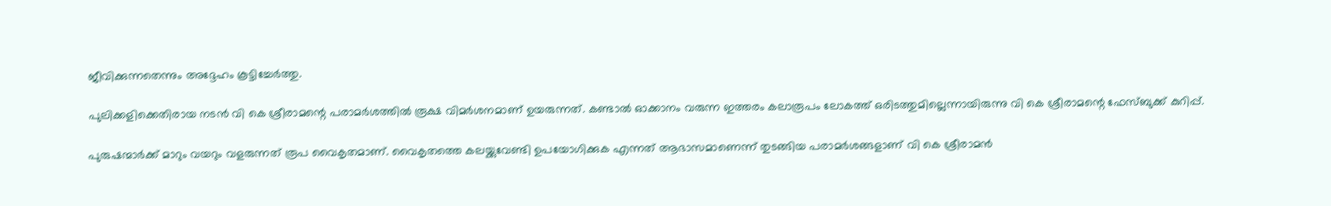ജീവിക്കുന്നതെന്നും അദ്ദേഹം കൂട്ടിച്ചേര്‍ത്തു.

പുലിക്കളിക്കെതിരായ നടന്‍ വി കെ ശ്രീരാമന്റെ പരാമര്‍ശത്തില്‍ രൂക്ഷ വിമര്‍ശനമാണ് ഉയരുന്നത്. കണ്ടാല്‍ ഓക്കാനം വരുന്ന ഇത്തരം കലാരൂപം ലോകത്ത് ഒരിടത്തുമില്ലെന്നായിരുന്നു വി കെ ശ്രീരാമന്റെ ഫേസ്ബുക്ക് കുറിപ്പ്.

പുരുഷന്മാര്‍ക്ക് മാറും വയറും വളരുന്നത് രൂപ വൈകൃതമാണ്. വൈകൃതത്തെ കലയ്ക്കുവേണ്ടി ഉപയോഗിക്കുക എന്നത് ആഭാസമാണെന്ന് തുടങ്ങിയ പരാമര്‍ശങ്ങളാണ് വി കെ ശ്രീരാമന്‍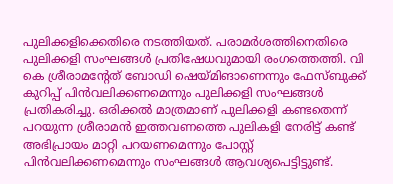പുലിക്കളിക്കെതിരെ നടത്തിയത്. പരാമര്‍ശത്തിനെതിരെ പുലിക്കളി സംഘങ്ങള്‍ പ്രതിഷേധവുമായി രംഗത്തെത്തി. വി കെ ശ്രീരാമന്റേത് ബോഡി ഷെയ്മിങാണെന്നും ഫേസ്ബുക്ക് കുറിപ്പ് പിന്‍വലിക്കണമെന്നും പുലിക്കളി സംഘങ്ങള്‍ പ്രതികരിച്ചു. ഒരിക്കല്‍ മാത്രമാണ് പുലിക്കളി കണ്ടതെന്ന് പറയുന്ന ശ്രീരാമന്‍ ഇത്തവണത്തെ പുലികളി നേരിട്ട് കണ്ട് അഭിപ്രായം മാറ്റി പറയണമെന്നും പോസ്റ്റ് പിന്‍വലിക്കണമെന്നും സംഘങ്ങള്‍ ആവശ്യപെട്ടിട്ടുണ്ട്.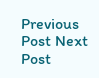Previous Post Next Post